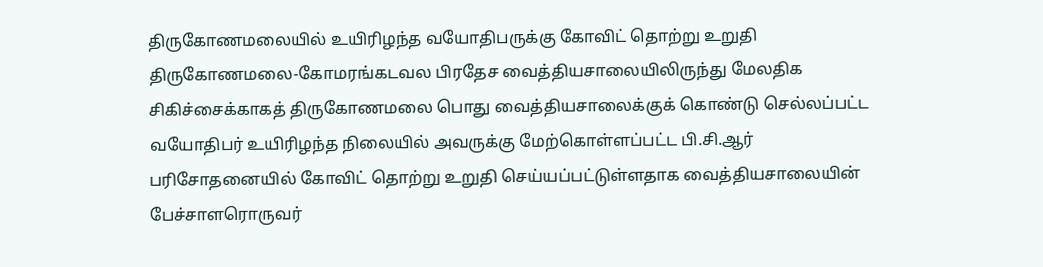திருகோணமலையில் உயிரிழந்த வயோதிபருக்கு கோவிட் தொற்று உறுதி
திருகோணமலை-கோமரங்கடவல பிரதேச வைத்தியசாலையிலிருந்து மேலதிக சிகிச்சைக்காகத் திருகோணமலை பொது வைத்தியசாலைக்குக் கொண்டு செல்லப்பட்ட வயோதிபர் உயிரிழந்த நிலையில் அவருக்கு மேற்கொள்ளப்பட்ட பி.சி.ஆர் பரிசோதனையில் கோவிட் தொற்று உறுதி செய்யப்பட்டுள்ளதாக வைத்தியசாலையின் பேச்சாளரொருவர்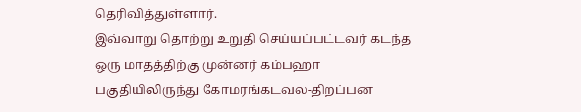தெரிவித்துள்ளார்.
இவ்வாறு தொற்று உறுதி செய்யப்பட்டவர் கடந்த ஒரு மாதத்திற்கு முன்னர் கம்பஹா பகுதியிலிருந்து கோமரங்கடவல-திறப்பன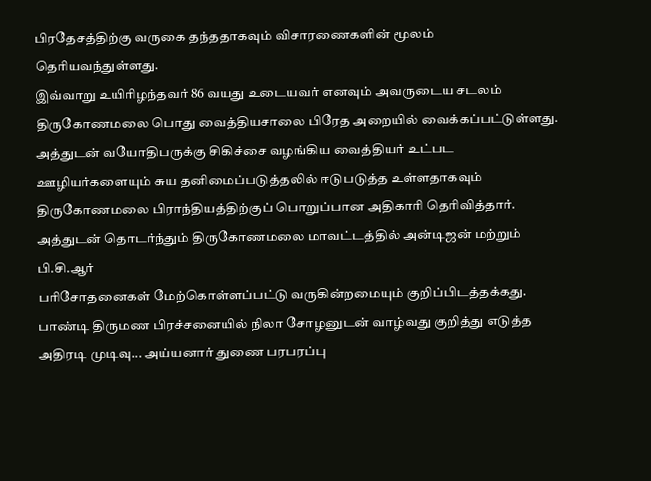பிரதேசத்திற்கு வருகை தந்ததாகவும் விசாரணைகளின் மூலம் தெரியவந்துள்ளது.
இவ்வாறு உயிரிழந்தவர் 86 வயது உடையவர் எனவும் அவருடைய சடலம் திருகோணமலை பொது வைத்தியசாலை பிரேத அறையில் வைக்கப்பட்டுள்ளது.
அத்துடன் வயோதிபருக்கு சிகிச்சை வழங்கிய வைத்தியர் உட்பட ஊழியர்களையும் சுய தனிமைப்படுத்தலில் ஈடுபடுத்த உள்ளதாகவும் திருகோணமலை பிராந்தியத்திற்குப் பொறுப்பான அதிகாரி தெரிவித்தார்.
அத்துடன் தொடர்ந்தும் திருகோணமலை மாவட்டத்தில் அன்டிஜன் மற்றும் பி.சி.ஆர்
பரிசோதனைகள் மேற்கொள்ளப்பட்டு வருகின்றமையும் குறிப்பிடத்தக்கது.
பாண்டி திருமண பிரச்சனையில் நிலா சோழனுடன் வாழ்வது குறித்து எடுத்த அதிரடி முடிவு... அய்யனார் துணை பரபரப்பு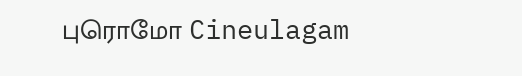புரொமோ Cineulagam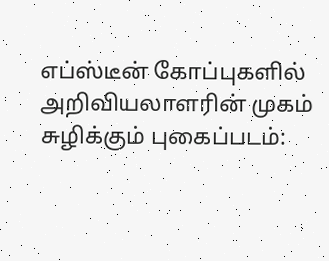எப்ஸ்டீன் கோப்புகளில் அறிவியலாளரின் முகம் சுழிக்கும் புகைப்படம்: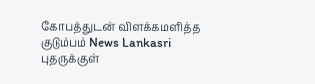கோபத்துடன் விளக்கமளித்த குடும்பம் News Lankasri
புதருக்குள்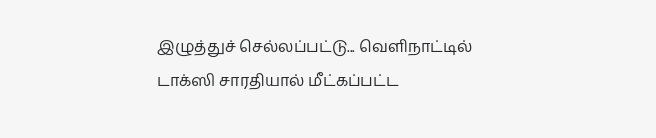இழுத்துச் செல்லப்பட்டு... வெளிநாட்டில் டாக்ஸி சாரதியால் மீட்கப்பட்ட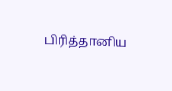பிரித்தானிய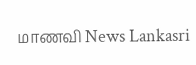மாணவி News Lankasri